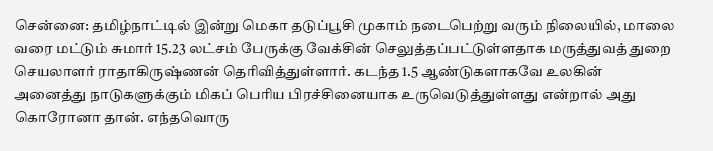சென்னை: தமிழ்நாட்டில் இன்று மெகா தடுப்பூசி முகாம் நடைபெற்று வரும் நிலையில், மாலை வரை மட்டும் சுமார் 15.23 லட்சம் பேருக்கு வேக்சின் செலுத்தப்பட்டுள்ளதாக மருத்துவத் துறை செயலாளர் ராதாகிருஷ்ணன் தெரிவித்துள்ளார். கடந்த 1.5 ஆண்டுகளாகவே உலகின் அனைத்து நாடுகளுக்கும் மிகப் பெரிய பிரச்சினையாக உருவெடுத்துள்ளது என்றால் அது கொரோனா தான். எந்தவொரு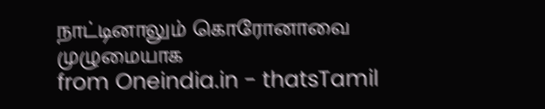நாட்டினாலும் கொரோனாவை முழுமையாக
from Oneindia.in - thatsTamil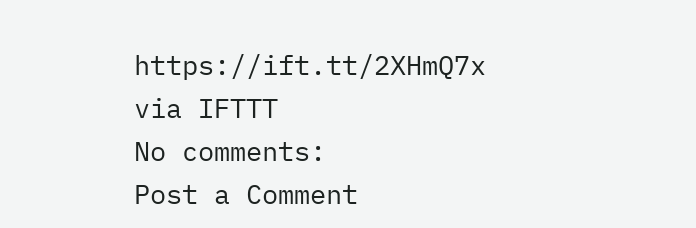https://ift.tt/2XHmQ7x
via IFTTT
No comments:
Post a Comment